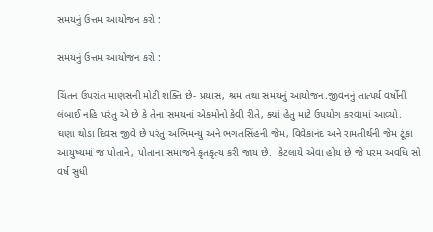સમયનું ઉત્તમ આયોજન કરો :

સમયનું ઉત્તમ આયોજન કરો :

ચિંતન ઉપરાંત માણસની મોટી શક્તિ છે- પ્રયાસ, શ્રમ તથા સમયનું આયોજન.જીવનનું તાત્પર્ય વર્ષોની લંબાઈ નહિ પરંતુ એ છે કે તેના સમયનાં એકમોનો કેવી રીતે, ક્યાં હેતુ માટે ઉપયોગ કરવામાં આવ્યો.  ઘણા થોડા દિવસ જીવે છે પરંતુ અભિમન્યુ અને ભગતસિંહની જેમ, વિવેકાનંદ અને રામતીર્થની જેમ ટૂંકા આયુષ્યમાં જ પોતાને, પોતાના સમાજને કૃતકૃત્ય કરી જાય છે.  કેટલાયે એવા હોય છે જે પરમ અવધિ સો વર્ષ સુધી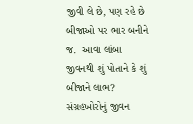જીવી લે છે, પણ રહે છે બીજાઓ પર ભાર બનીને જ.  આવા લાંબા જીવનથી શું પોતાને કે શું બીજાને લાભ?  સંગ્રહખોરોનું જીવન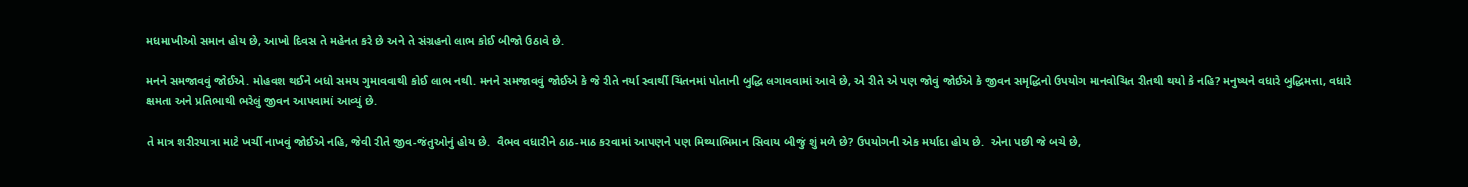મધમાખીઓ સમાન હોય છે, આખો દિવસ તે મહેનત કરે છે અને તે સંગ્રહનો લાભ કોઈ બીજો ઉઠાવે છે.

મનને સમજાવવું જોઈએ. મોહવશ થઈને બધો સમય ગુમાવવાથી કોઈ લાભ નથી. મનને સમજાવવું જોઈએ કે જે રીતે નર્યા સ્વાર્થી ચિંતનમાં પોતાની બુદ્ધિ લગાવવામાં આવે છે, એ રીતે એ પણ જોવું જોઈએ કે જીવન સમૃદ્ધિનો ઉપયોગ માનવોચિત રીતથી થયો કે નહિ? મનુષ્યને વધારે બુદ્ધિમત્તા, વધારે ક્ષમતા અને પ્રતિભાથી ભરેલું જીવન આપવામાં આવ્યું છે.

તે માત્ર શરીરયાત્રા માટે ખર્ચી નાખવું જોઈએ નહિ, જેવી રીતે જીવ-જંતુઓનું હોય છે.  વૈભવ વધારીને ઠાઠ-માઠ કરવામાં આપણને પણ મિથ્યાભિમાન સિવાય બીજું શું મળે છે? ઉપયોગની એક મર્યાદા હોય છે.  એના પછી જે બચે છે,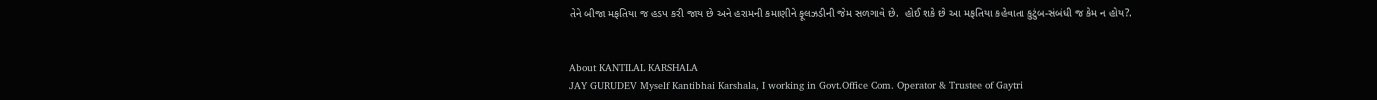તેને બીજા મફતિયા જ હડપ કરી જાય છે અને હરામની કમાણીને ફૂલઝડીની જેમ સળગાવે છે.  હોઈ શકે છે આ મફતિયા કહેવાતા કુટુંબ-સંબંધી જ કેમ ન હોય?.


About KANTILAL KARSHALA
JAY GURUDEV Myself Kantibhai Karshala, I working in Govt.Office Com. Operator & Trustee of Gaytri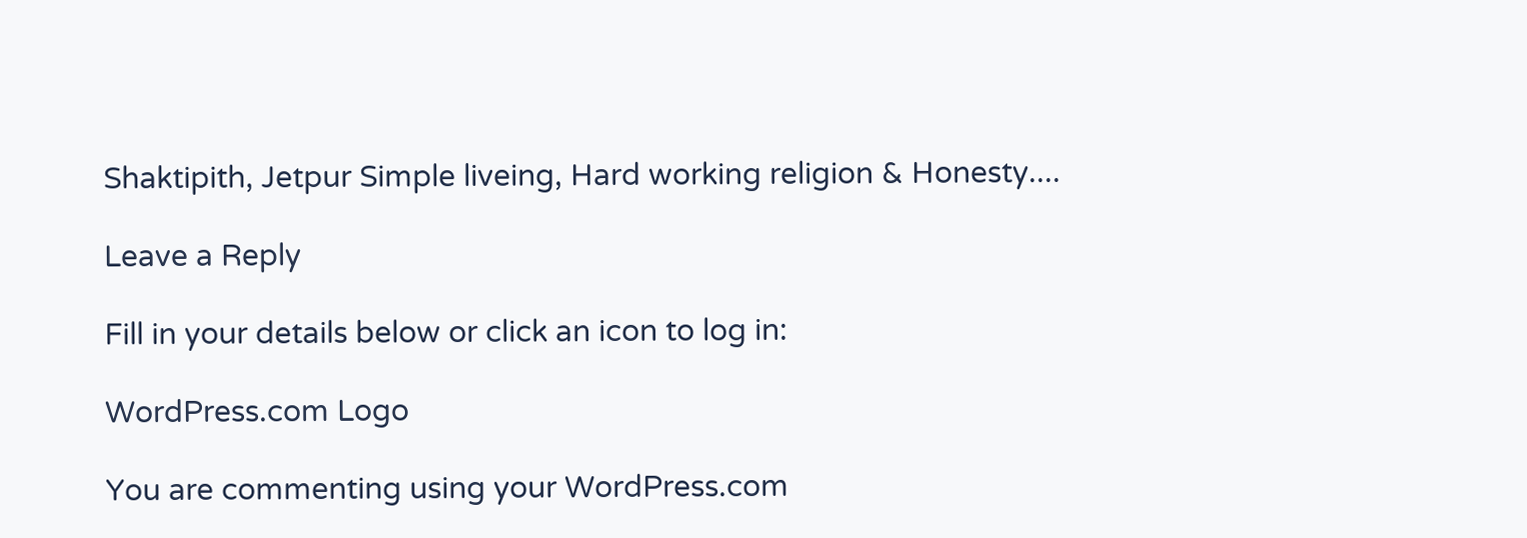Shaktipith, Jetpur Simple liveing, Hard working religion & Honesty....

Leave a Reply

Fill in your details below or click an icon to log in:

WordPress.com Logo

You are commenting using your WordPress.com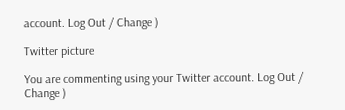account. Log Out / Change )

Twitter picture

You are commenting using your Twitter account. Log Out / Change )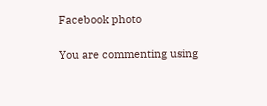Facebook photo

You are commenting using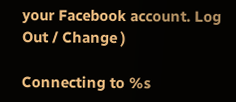your Facebook account. Log Out / Change )

Connecting to %s